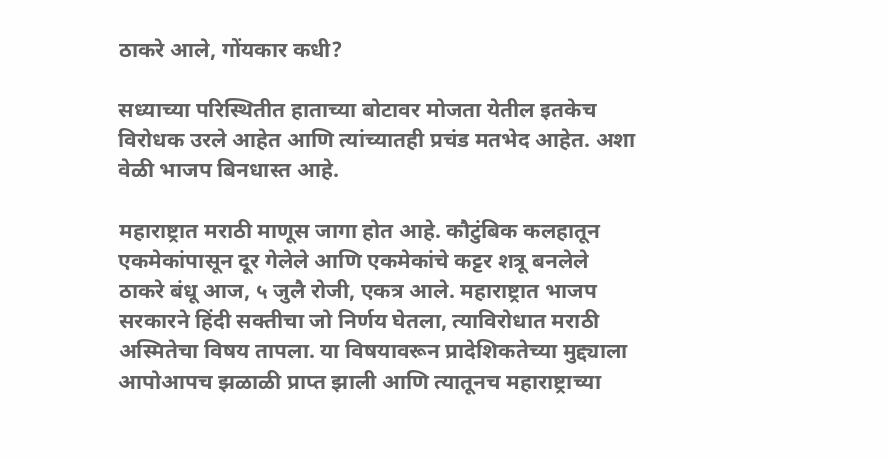ठाकरे आले, गोंयकार कधी?

सध्याच्या परिस्थितीत हाताच्या बोटावर मोजता येतील इतकेच विरोधक उरले आहेत आणि त्यांच्यातही प्रचंड मतभेद आहेत. अशा वेळी भाजप बिनधास्त आहे.

महाराष्ट्रात मराठी माणूस जागा होत आहे. कौटुंबिक कलहातून एकमेकांपासून दूर गेलेले आणि एकमेकांचे कट्टर शत्रू बनलेले ठाकरे बंधू आज, ५ जुलै रोजी, एकत्र आले. महाराष्ट्रात भाजप सरकारने हिंदी सक्तीचा जो निर्णय घेतला, त्याविरोधात मराठी अस्मितेचा विषय तापला. या विषयावरून प्रादेशिकतेच्या मुद्द्याला आपोआपच झळाळी प्राप्त झाली आणि त्यातूनच महाराष्ट्राच्या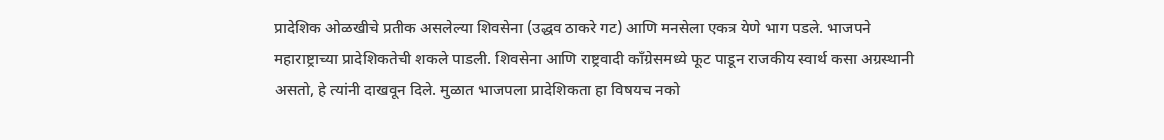प्रादेशिक ओळखीचे प्रतीक असलेल्या शिवसेना (उद्धव ठाकरे गट) आणि मनसेला एकत्र येणे भाग पडले. भाजपने महाराष्ट्राच्या प्रादेशिकतेची शकले पाडली. शिवसेना आणि राष्ट्रवादी काँग्रेसमध्ये फूट पाडून राजकीय स्वार्थ कसा अग्रस्थानी असतो, हे त्यांनी दाखवून दिले. मुळात भाजपला प्रादेशिकता हा विषयच नको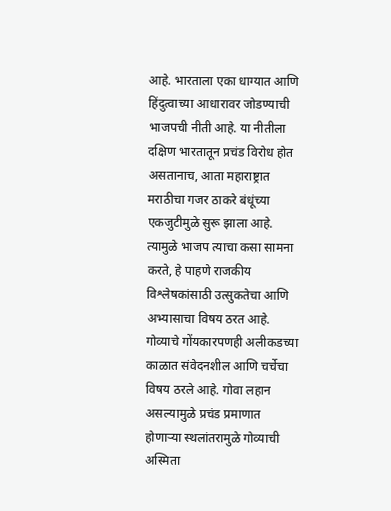आहे. भारताला एका धाग्यात आणि हिंदुत्वाच्या आधारावर जोडण्याची भाजपची नीती आहे. या नीतीला दक्षिण भारतातून प्रचंड विरोध होत असतानाच, आता महाराष्ट्रात मराठीचा गजर ठाकरे बंधूंच्या एकजुटीमुळे सुरू झाला आहे. त्यामुळे भाजप त्याचा कसा सामना करते, हे पाहणे राजकीय विश्लेषकांसाठी उत्सुकतेचा आणि अभ्यासाचा विषय ठरत आहे. गोव्याचे गोंयकारपणही अलीकडच्या काळात संवेदनशील आणि चर्चेचा विषय ठरले आहे. गोवा लहान असल्यामुळे प्रचंड प्रमाणात होणाऱ्या स्थलांतरामुळे गोव्याची अस्मिता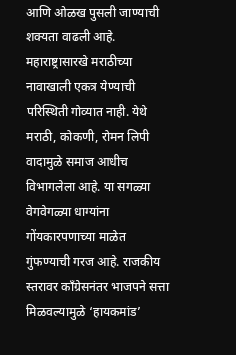आणि ओळख पुसली जाण्याची शक्यता वाढली आहे. महाराष्ट्रासारखे मराठीच्या नावाखाली एकत्र येण्याची परिस्थिती गोव्यात नाही. येथे मराठी, कोकणी, रोमन लिपी वादामुळे समाज आधीच विभागलेला आहे. या सगळ्या वेगवेगळ्या धाग्यांना गोंयकारपणाच्या माळेत गुंफण्याची गरज आहे. राजकीय स्तरावर काँग्रेसनंतर भाजपने सत्ता मिळवल्यामुळे ‘हायकमांड’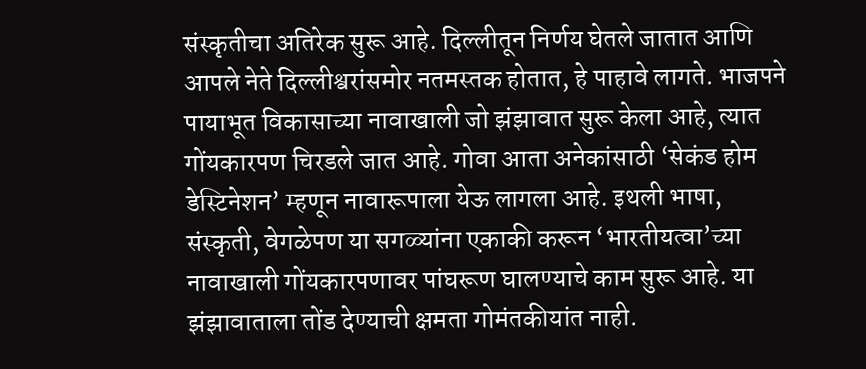संस्कृतीचा अतिरेक सुरू आहे. दिल्लीतून निर्णय घेतले जातात आणि आपले नेते दिल्लीश्वरांसमोर नतमस्तक होतात, हे पाहावे लागते. भाजपने पायाभूत विकासाच्या नावाखाली जो झंझावात सुरू केला आहे, त्यात गोंयकारपण चिरडले जात आहे. गोवा आता अनेकांसाठी ‘सेकंड होम डेस्टिनेशन’ म्हणून नावारूपाला येऊ लागला आहे. इथली भाषा, संस्कृती, वेगळेपण या सगळ्यांना एकाकी करून ‘भारतीयत्वा’च्या नावाखाली गोंयकारपणावर पांघरूण घालण्याचे काम सुरू आहे. या झंझावाताला तोंड देण्याची क्षमता गोमंतकीयांत नाही.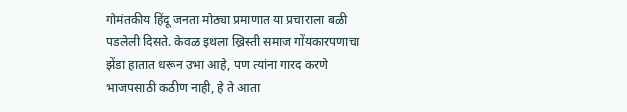गोमंतकीय हिंदू जनता मोठ्या प्रमाणात या प्रचाराला बळी पडलेली दिसते. केवळ इथला ख्रिस्ती समाज गोंयकारपणाचा झेंडा हातात धरून उभा आहे, पण त्यांना गारद करणे भाजपसाठी कठीण नाही, हे ते आता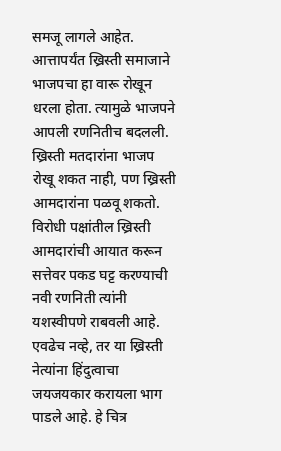समजू लागले आहेत. आत्तापर्यंत ख्रिस्ती समाजाने भाजपचा हा वारू रोखून धरला होता. त्यामुळे भाजपने आपली रणनितीच बदलली. ख्रिस्ती मतदारांना भाजप रोखू शकत नाही, पण ख्रिस्ती आमदारांना पळवू शकतो. विरोधी पक्षांतील ख्रिस्ती आमदारांची आयात करून सत्तेवर पकड घट्ट करण्याची नवी रणनिती त्यांनी यशस्वीपणे राबवली आहे. एवढेच नव्हे, तर या ख्रिस्ती नेत्यांना हिंदुत्वाचा जयजयकार करायला भाग पाडले आहे. हे चित्र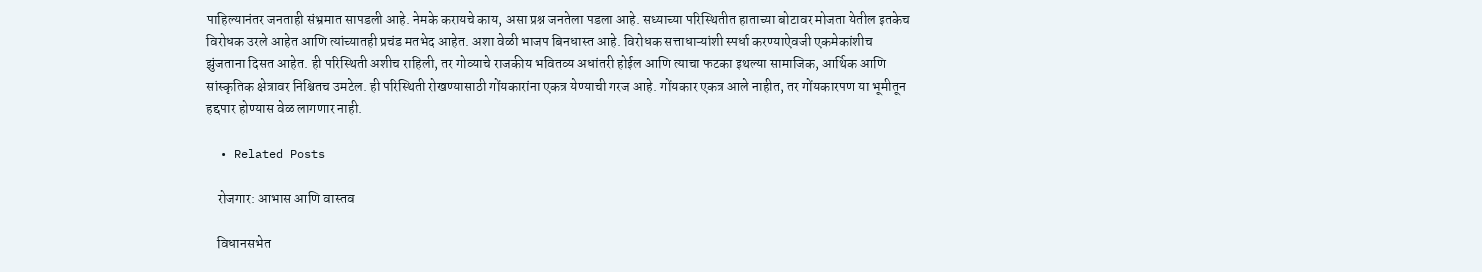पाहिल्यानंतर जनताही संभ्रमात सापडली आहे. नेमके करायचे काय, असा प्रश्न जनतेला पडला आहे. सध्याच्या परिस्थितीत हाताच्या बोटावर मोजता येतील इतकेच विरोधक उरले आहेत आणि त्यांच्यातही प्रचंड मतभेद आहेत. अशा वेळी भाजप बिनधास्त आहे. विरोधक सत्ताधाऱ्यांशी स्पर्धा करण्याऐवजी एकमेकांशीच झुंजताना दिसत आहेत. ही परिस्थिती अशीच राहिली, तर गोव्याचे राजकीय भवितव्य अधांतरी होईल आणि त्याचा फटका इथल्या सामाजिक, आर्थिक आणि सांस्कृतिक क्षेत्रावर निश्चितच उमटेल. ही परिस्थिती रोखण्यासाठी गोंयकारांना एकत्र येण्याची गरज आहे. गोंयकार एकत्र आले नाहीत, तर गोंयकारपण या भूमीतून हद्दपार होण्यास वेळ लागणार नाही.

  • Related Posts

    रोजगार: आभास आणि वास्तव

    विधानसभेत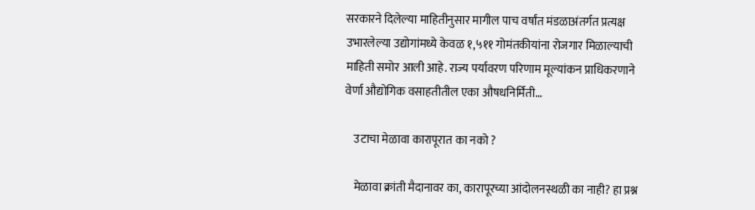सरकारने दिलेल्या माहितीनुसार मागील पाच वर्षांत मंडळाअंतर्गत प्रत्यक्ष उभारलेल्या उद्योगांमध्ये केवळ १,५११ गोमंतकीयांना रोजगार मिळाल्याची माहिती समोर आली आहे. राज्य पर्यावरण परिणाम मूल्यांकन प्राधिकरणाने वेर्णा औद्योगिक वसाहतीतील एका औषधनिर्मिती…

    उटाचा मेळावा कारापूरात का नको ?

    मेळावा क्रांती मैदानावर का, कारापूरच्या आंदोलनस्थळी का नाही? हा प्रश्न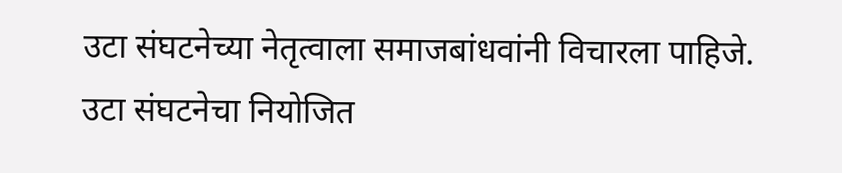उटा संघटनेच्या नेतृत्वाला समाजबांधवांनी विचारला पाहिजे. उटा संघटनेचा नियोजित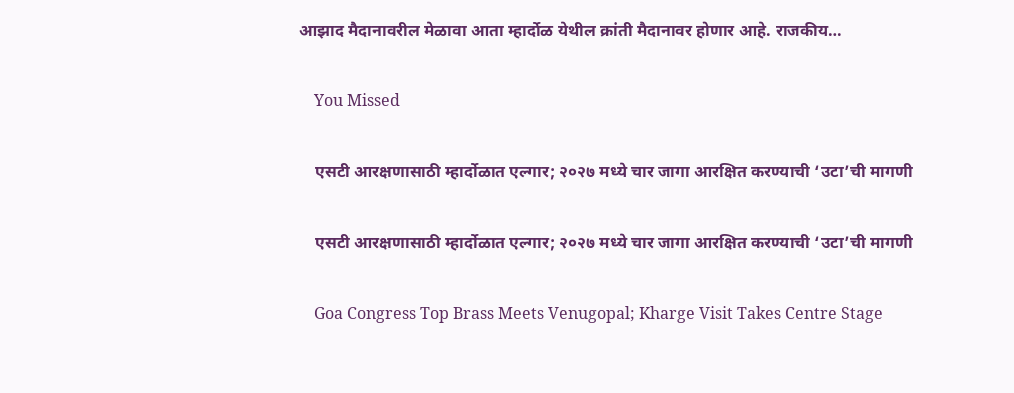आझाद मैदानावरील मेळावा आता म्हार्दोळ येथील क्रांती मैदानावर होणार आहे. राजकीय…

    You Missed

    एसटी आरक्षणासाठी म्हार्दोळात एल्गार; २०२७ मध्ये चार जागा आरक्षित करण्याची ‘उटा’ची मागणी

    एसटी आरक्षणासाठी म्हार्दोळात एल्गार; २०२७ मध्ये चार जागा आरक्षित करण्याची ‘उटा’ची मागणी

    Goa Congress Top Brass Meets Venugopal; Kharge Visit Takes Centre Stage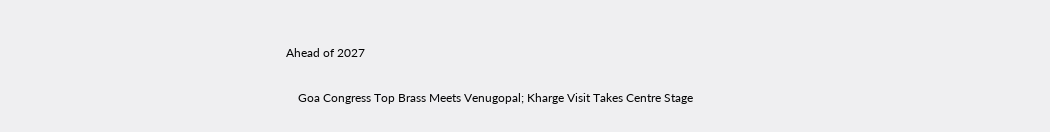Ahead of 2027

    Goa Congress Top Brass Meets Venugopal; Kharge Visit Takes Centre Stage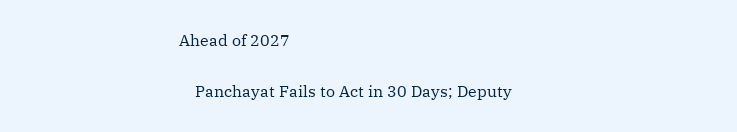Ahead of 2027

    Panchayat Fails to Act in 30 Days; Deputy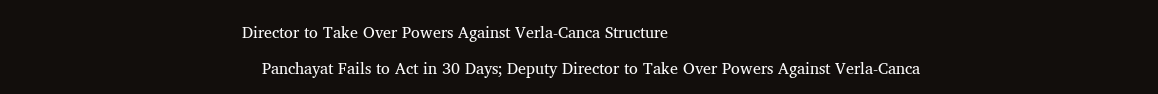Director to Take Over Powers Against Verla-Canca Structure

    Panchayat Fails to Act in 30 Days; Deputy Director to Take Over Powers Against Verla-Canca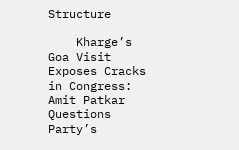Structure

    Kharge’s Goa Visit Exposes Cracks in Congress: Amit Patkar Questions Party’s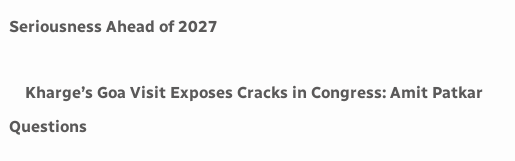Seriousness Ahead of 2027

    Kharge’s Goa Visit Exposes Cracks in Congress: Amit Patkar Questions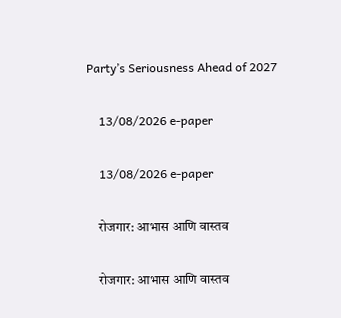Party’s Seriousness Ahead of 2027

    13/08/2026 e-paper

    13/08/2026 e-paper

    रोजगार: आभास आणि वास्तव

    रोजगार: आभास आणि वास्तव